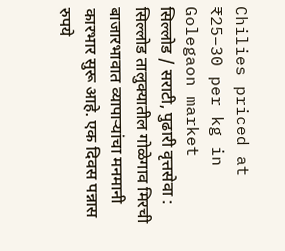Chilies priced at ₹25–30 per kg in Golegaon market
सिल्लोड / सराटी, पुढारी वृत्तसेवा : सिल्लोड तालुक्यातील गोळेगाव मिरची बाजारभावात व्यापाऱ्यांचा मनमानी कारभार सुरू आहे. एक दिवस पन्नास रुपये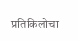प्रतिकिलोचा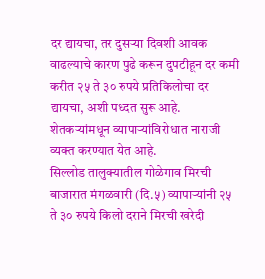दर द्यायचा, तर दुसऱ्या दिवशी आवक वाढल्याचे कारण पुढे करून दुपटीहून दर कमी करीत २५ ते ३० रुपये प्रतिकिलोचा दर द्यायचा, अशी पध्दत सुरू आहे. शेतकऱ्यांमधून व्यापाऱ्यांविरोधात नाराजी व्यक्त करण्यात येत आहे.
सिल्लोड तालुक्यातील गोळेगाव मिरची बाजारात मंगळवारी (दि.५) व्यापाऱ्यांनी २५ ते ३० रुपये किलो दराने मिरची खरेदी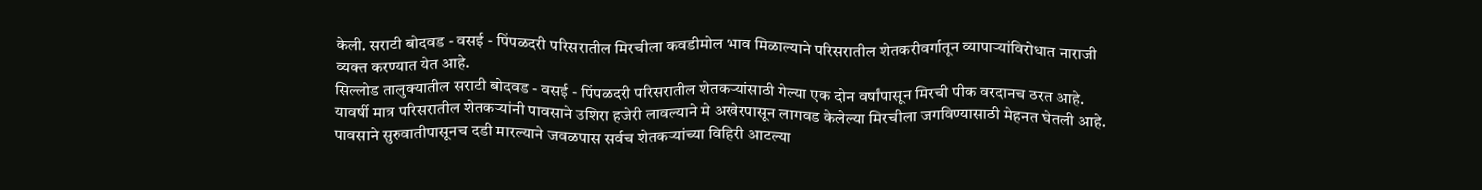केली. सराटी बोदवड - वसई - पिंपळदरी परिसरातील मिरचीला कवडीमोल भाव मिळाल्याने परिसरातील शेतकरीवर्गातून व्यापाऱ्यांविरोधात नाराजी व्यक्त करण्यात येत आहे.
सिल्लोड तालुक्यातील सराटी बोदवड - वसई - पिंपळदरी परिसरातील शेतकऱ्यांसाठी गेल्या एक दोन वर्षांपासून मिरची पीक वरदानच ठरत आहे. यावर्षी मात्र परिसरातील शेतकऱ्यांनी पावसाने उशिरा हजेरी लावल्याने मे अखेरपासून लागवड केलेल्या मिरचीला जगविण्यासाठी मेहनत घेतली आहे. पावसाने सुरुवातीपासूनच दडी मारल्याने जवळपास सर्वच शेतकऱ्यांच्या विहिरी आटल्या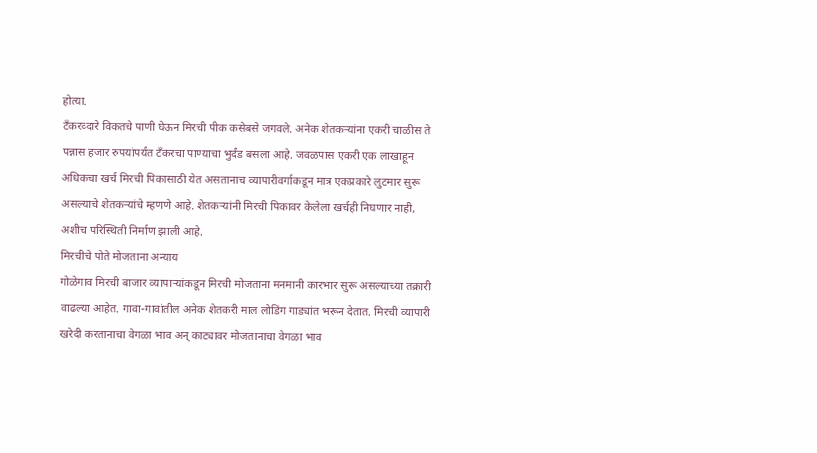होत्या.
टँकरव्दारे विकतचे पाणी घेऊन मिरची पीक कसेबसे जगवले. अनेक शेतकऱ्यांना एकरी चाळीस ते पन्नास हजार रुपयांपर्यंत टँकरचा पाण्याचा भुर्दंड बसला आहे. जवळपास एकरी एक लाखाहून अधिकचा खर्च मिरची पिकासाठी येत असतानाच व्यापारीवर्गाकडून मात्र एकप्रकारे लुटमार सुरू असल्याचे शेतकऱ्यांचे म्हणणे आहे. शेतकऱ्यांनी मिरची पिकावर केलेला खर्चही निघणार नाही, अशीच परिस्थिती निर्माण झाली आहे.
मिरचीचे पोते मोजताना अन्याय
गोळेगाव मिरची बाजार व्यापाऱ्यांकडून मिरची मोजताना मनमानी कारभार सुरू असल्याच्या तक्रारी वाढल्या आहेत. गावा-गावांतील अनेक शेतकरी माल लोडिंग गाड्यांत भरून देतात. मिरची व्यापारी खरेदी करतानाचा वेगळा भाव अन् काट्यावर मोजतानाचा वेगळा भाव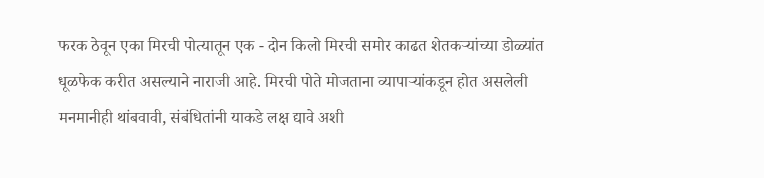फरक ठेवून एका मिरची पोत्यातून एक - दोन किलो मिरची समोर काढत शेतकऱ्यांच्या डोळ्यांत धूळफेक करीत असल्याने नाराजी आहे. मिरची पोते मोजताना व्यापाऱ्यांकडून होत असलेली मनमानीही थांबवावी, संबंधितांनी याकडे लक्ष द्यावे अशी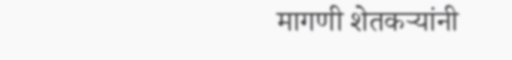मागणी शेतकऱ्यांनी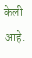केली आहे.